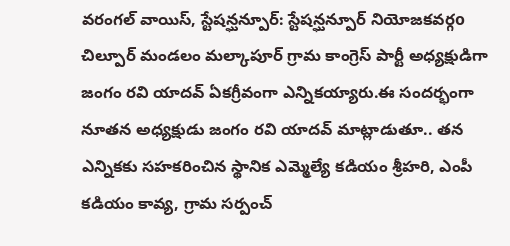వరంగల్ వాయిస్, స్టేషన్ఘన్పూర్: స్టేషన్ఘన్పూర్ నియోజకవర్గo చిల్పూర్ మండలం మల్కాపూర్ గ్రామ కాంగ్రెస్ పార్టీ అధ్యక్షుడిగా జంగం రవి యాదవ్ ఏకగ్రీవంగా ఎన్నికయ్యారు.ఈ సందర్భంగా నూతన అధ్యక్షుడు జంగం రవి యాదవ్ మాట్లాడుతూ.. తన ఎన్నికకు సహకరించిన స్థానిక ఎమ్మెల్యే కడియం శ్రీహరి, ఎంపీ కడియం కావ్య, గ్రామ సర్పంచ్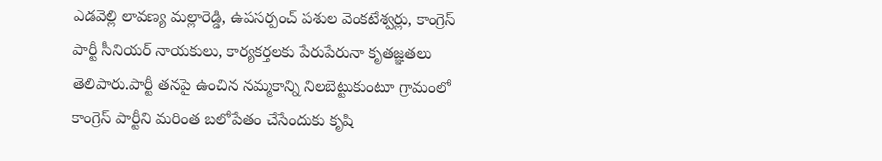ఎడవెల్లి లావణ్య మల్లారెడ్డి, ఉపసర్పంచ్ పశుల వెంకటేశ్వర్లు, కాంగ్రెస్ పార్టీ సీనియర్ నాయకులు, కార్యకర్తలకు పేరుపేరునా కృతజ్ఞతలు తెలిపారు.పార్టీ తనపై ఉంచిన నమ్మకాన్ని నిలబెట్టుకుంటూ గ్రామంలో కాంగ్రెస్ పార్టీని మరింత బలోపేతం చేసేందుకు కృషి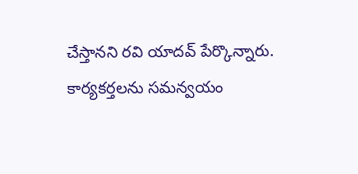చేస్తానని రవి యాదవ్ పేర్కొన్నారు. కార్యకర్తలను సమన్వయం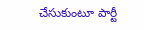చేసుకుంటూ పార్టీ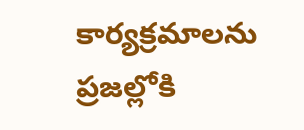కార్యక్రమాలను ప్రజల్లోకి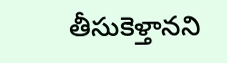తీసుకెళ్తానని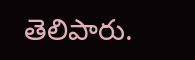తెలిపారు.